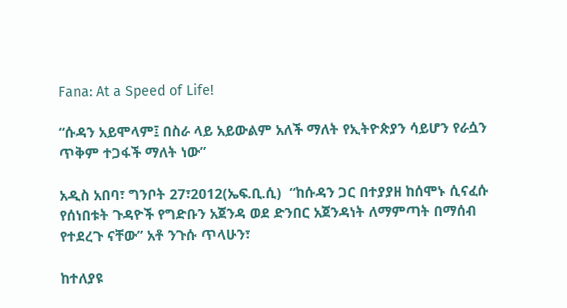Fana: At a Speed of Life!

“ሱዳን አይሞላም፤ በስራ ላይ አይውልም አለች ማለት የኢትዮጵያን ሳይሆን የራሷን ጥቅም ተጋፋች ማለት ነው”

አዲስ አበባ፣ ግንቦት 27፣2012(ኤፍ.ቢ.ሲ)  “ከሱዳን ጋር በተያያዘ ከሰሞኑ ሲናፈሱ የሰነበቱት ጉዳዮች የግድቡን አጀንዳ ወደ ድንበር አጀንዳነት ለማምጣት በማሰብ የተደረጉ ናቸው” አቶ ንጉሱ ጥላሁን፣

ከተለያዩ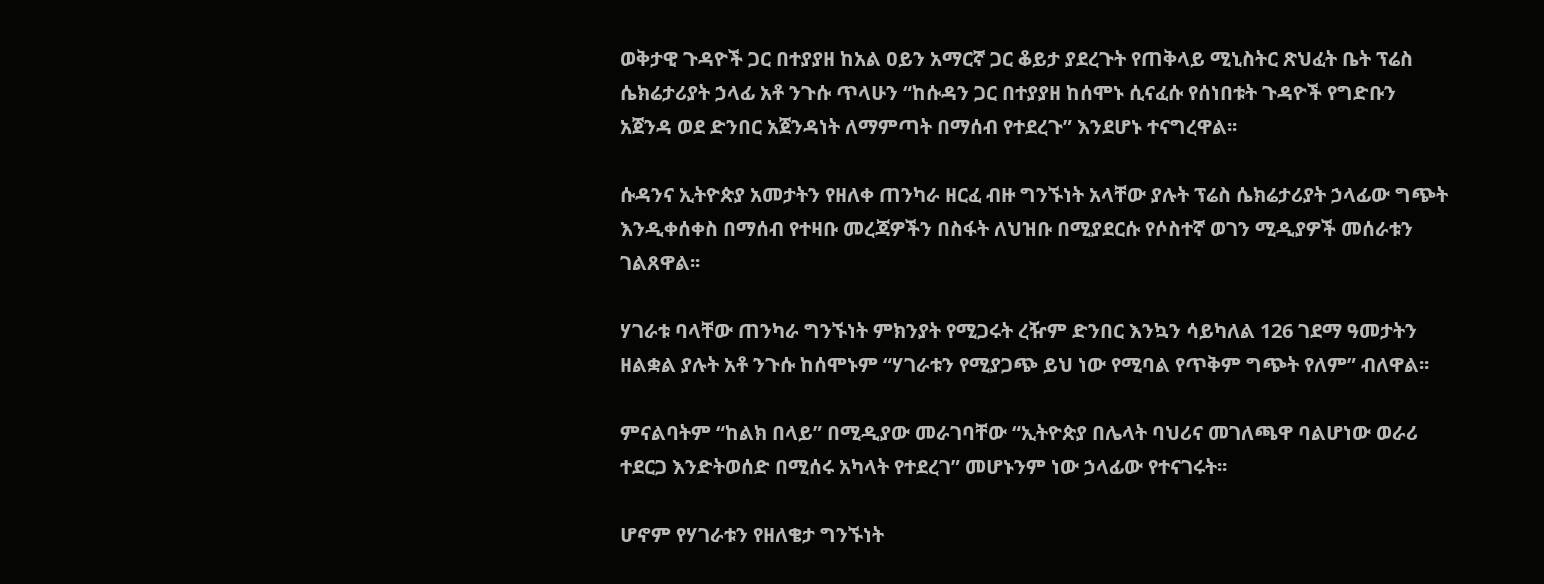ወቅታዊ ጉዳዮች ጋር በተያያዘ ከአል ዐይን አማርኛ ጋር ቆይታ ያደረጉት የጠቅላይ ሚኒስትር ጽህፈት ቤት ፕሬስ ሴክሬታሪያት ኃላፊ አቶ ንጉሱ ጥላሁን “ከሱዳን ጋር በተያያዘ ከሰሞኑ ሲናፈሱ የሰነበቱት ጉዳዮች የግድቡን አጀንዳ ወደ ድንበር አጀንዳነት ለማምጣት በማሰብ የተደረጉ” እንደሆኑ ተናግረዋል፡፡

ሱዳንና ኢትዮጵያ አመታትን የዘለቀ ጠንካራ ዘርፈ ብዙ ግንኙነት አላቸው ያሉት ፕሬስ ሴክሬታሪያት ኃላፊው ግጭት እንዲቀሰቀስ በማሰብ የተዛቡ መረጃዎችን በስፋት ለህዝቡ በሚያደርሱ የሶስተኛ ወገን ሚዲያዎች መሰራቱን ገልጸዋል፡፡

ሃገራቱ ባላቸው ጠንካራ ግንኙነት ምክንያት የሚጋሩት ረዥም ድንበር እንኳን ሳይካለል 126 ገደማ ዓመታትን ዘልቋል ያሉት አቶ ንጉሱ ከሰሞኑም “ሃገራቱን የሚያጋጭ ይህ ነው የሚባል የጥቅም ግጭት የለም” ብለዋል፡፡

ምናልባትም “ከልክ በላይ” በሚዲያው መራገባቸው “ኢትዮጵያ በሌላት ባህሪና መገለጫዋ ባልሆነው ወራሪ ተደርጋ እንድትወሰድ በሚሰሩ አካላት የተደረገ” መሆኑንም ነው ኃላፊው የተናገሩት፡፡

ሆኖም የሃገራቱን የዘለቄታ ግንኙነት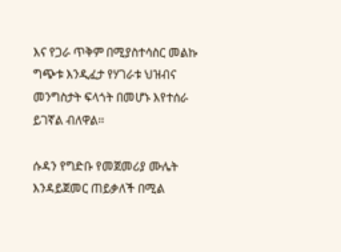እና የጋራ ጥቅም በሚያስተሳስር መልኩ ግጭቱ እንዲፈታ የሃገራቱ ህዝብና መንግስታት ፍላጎት በመሆኑ እየተሰራ ይገኛል ብለዋል፡፡

ሱዳን የግድቡ የመጀመሪያ ሙሌት እንዳይጀመር ጠይቃለች በሚል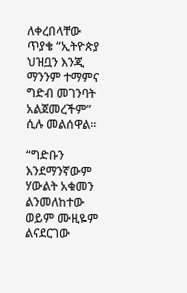ለቀረበላቸው ጥያቄ “ኢትዮጵያ ህዝቧን እንጂ ማንንም ተማምና ግድብ መገንባት አልጀመረችም” ሲሉ መልሰዋል፡፡

“ግድቡን እንደማንኛውም ሃውልት አቁመን ልንመለከተው ወይም ሙዚዬም ልናደርገው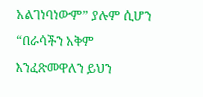አልገነባነውም” ያሉም ሲሆን “በራሳችን አቅም እንፈጽመዋለን ይህን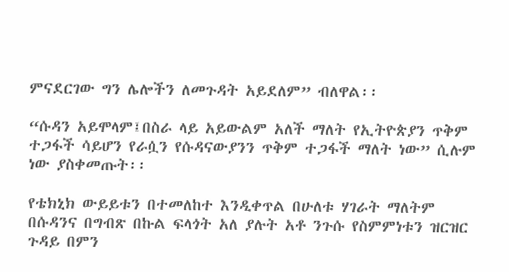ምናደርገው ግን ሌሎችን ለመጉዳት አይደለም” ብለዋል፡፡

“ሱዳን አይሞላም፤በስራ ላይ አይውልም አለች ማለት የኢትዮጵያን ጥቅም ተጋፋች ሳይሆን የራሷን የሱዳናውያንን ጥቅም ተጋፋች ማለት ነው” ሲሉም ነው ያስቀመጡት፡፡

የቴክኒክ ውይይቱን በተመለከተ እንዲቀጥል በሁለቱ ሃገራት ማለትም በሱዳንና በግብጽ በኩል ፍላጎት አለ ያሉት አቶ ንጉሱ የስምምነቱን ዝርዝር ጉዳይ በምን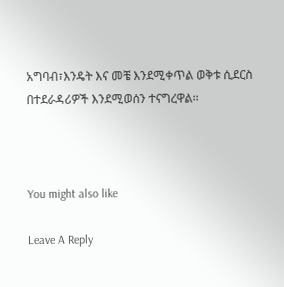አግባብ፣እንዴት እና መቼ እንደሚቀጥል ወቅቱ ሲደርስ በተደራዳሪዎች እንደሚወሰን ተናግረዋል፡፡



You might also like

Leave A Reply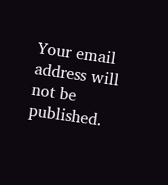Your email address will not be published.